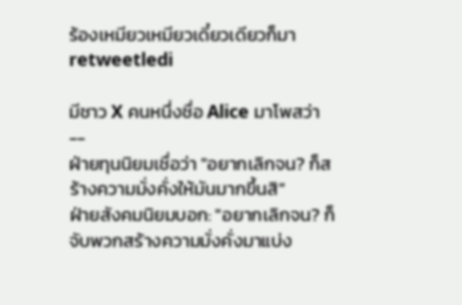ร้องเหมียวเหมียวเดี๋ยวเดียวก็มา retweetledi

มีชาว X คนหนึ่งชื่อ Alice มาโพสว่า
--
ฝ่ายทุนนิยมเชื่อว่า "อยากเลิกจน? ก็สร้างความมั่งคั่งให้มันมากขึ้นสิ"
ฝ่ายสังคมนิยมบอก: "อยากเลิกจน? ก็จับพวกสร้างความมั่งคั่งมาแบ่ง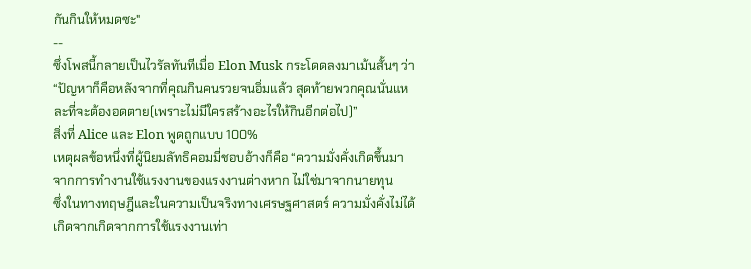กันกินให้หมดซะ"
--
ซึ่งโพสนี้กลายเป็นไวรัลทันทีเมื่อ Elon Musk กระโดดลงมาเม้นสั้นๆ ว่า
“ปัญหาก็คือหลังจากที่คุณกินคนรวยจนอิ่มแล้ว สุดท้ายพวกคุณนั่นแหละที่จะต้องอดตาย(เพราะไม่มีใครสร้างอะไรให้กินอีกต่อไป)”
สิ่งที่ Alice และ Elon พูดถูกแบบ 100%
เหตุผลข้อหนึ่งที่ผู้นิยมลัทธิคอมมี่ชอบอ้างก็คือ “ความมั่งคั่งเกิดขึ้นมาจากการทำงานใช้แรงงานของแรงงานต่างหาก ไม่ใช่มาจากนายทุน
ซึ่งในทางทฤษฎีและในความเป็นจริงทางเศรษฐศาสตร์ ความมั่งคั่งไม่ได้เกิดจากเกิดจากการใช้แรงงานเท่า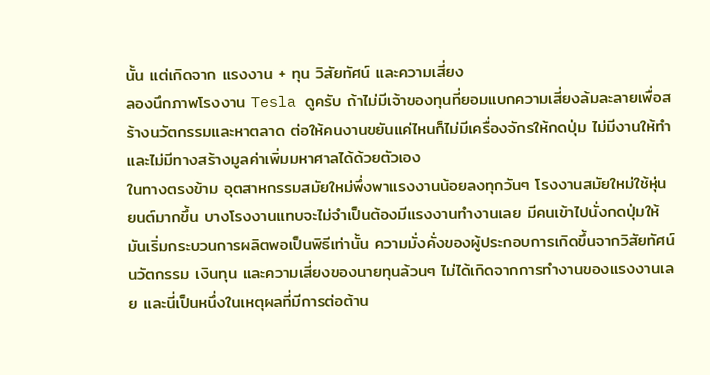นั้น แต่เกิดจาก แรงงาน + ทุน วิสัยทัศน์ และความเสี่ยง
ลองนึกภาพโรงงาน Tesla ดูครับ ถ้าไม่มีเจ้าของทุนที่ยอมแบกความเสี่ยงล้มละลายเพื่อสร้างนวัตกรรมและหาตลาด ต่อให้คนงานขยันแค่ไหนก็ไม่มีเครื่องจักรให้กดปุ่ม ไม่มีงานให้ทำ และไม่มีทางสร้างมูลค่าเพิ่มมหาศาลได้ด้วยตัวเอง
ในทางตรงข้าม อุตสาหกรรมสมัยใหม่พึ่งพาแรงงานน้อยลงทุกวันๆ โรงงานสมัยใหม่ใช้หุ่นยนต์มากขึ้น บางโรงงานแทบจะไม่จำเป็นต้องมีแรงงานทำงานเลย มีคนเข้าไปนั่งกดปุ่มให้มันเริ่มกระบวนการผลิตพอเป็นพิธีเท่านั้น ความมั่งคั่งของผู้ประกอบการเกิดขึ้นจากวิสัยทัศน์ นวัตกรรม เงินทุน และความเสี่ยงของนายทุนล้วนๆ ไม่ได้เกิดจากการทำงานของแรงงานเลย และนี่เป็นหนึ่งในเหตุผลที่มีการต่อต้าน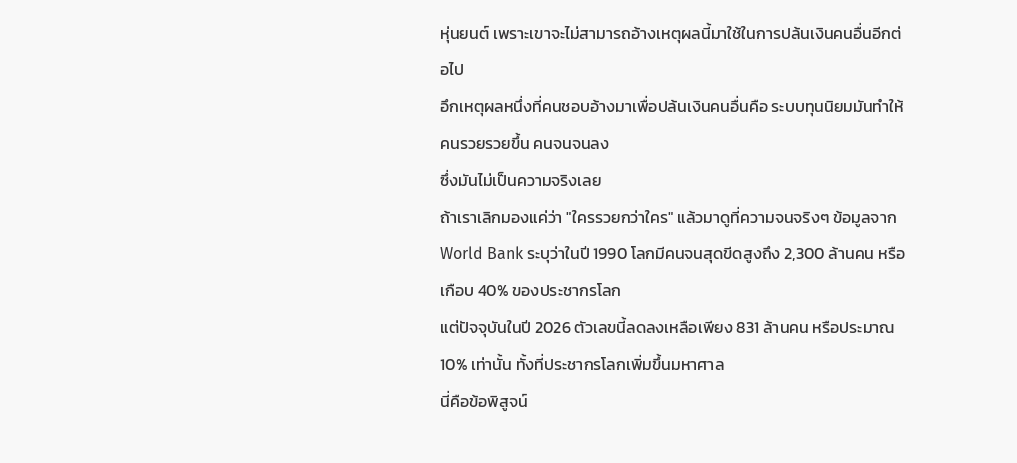หุ่นยนต์ เพราะเขาจะไม่สามารถอ้างเหตุผลนี้มาใช้ในการปล้นเงินคนอื่นอีกต่อไป
อึกเหตุผลหนึ่งที่คนชอบอ้างมาเพื่อปล้นเงินคนอื่นคือ ระบบทุนนิยมมันทำให้คนรวยรวยขึ้น คนจนจนลง
ซึ่งมันไม่เป็นความจริงเลย
ถ้าเราเลิกมองแค่ว่า "ใครรวยกว่าใคร" แล้วมาดูที่ความจนจริงๆ ข้อมูลจาก World Bank ระบุว่าในปี 1990 โลกมีคนจนสุดขีดสูงถึง 2,300 ล้านคน หรือเกือบ 40% ของประชากรโลก
แต่ปัจจุบันในปี 2026 ตัวเลขนี้ลดลงเหลือเพียง 831 ล้านคน หรือประมาณ 10% เท่านั้น ทั้งที่ประชากรโลกเพิ่มขึ้นมหาศาล
นี่คือข้อพิสูจน์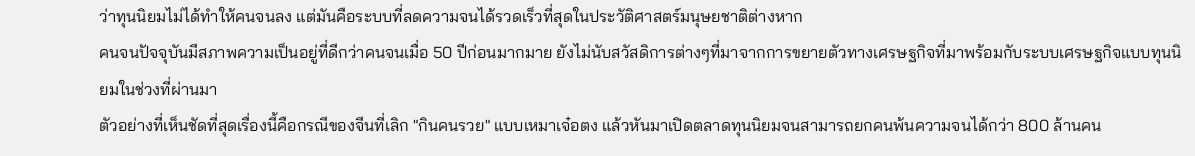ว่าทุนนิยมไม่ได้ทำให้คนจนลง แต่มันคือระบบที่ลดความจนได้รวดเร็วที่สุดในประวัติศาสตร์มนุษยชาติต่างหาก
คนจนปัจจุบันมีสภาพความเป็นอยู่ที่ดีกว่าคนจนเมื่อ 50 ปีก่อนมากมาย ยังไม่นับสวัสดิการต่างๆที่มาจากการขยายตัวทางเศรษฐกิจที่มาพร้อมกับระบบเศรษฐกิจแบบทุนนิยมในช่วงที่ผ่านมา
ตัวอย่างที่เห็นชัดที่สุดเรื่องนี้คือกรณีของจีนที่เลิก "กินคนรวย" แบบเหมาเจ๋อตง แล้วหันมาเปิดตลาดทุนนิยมจนสามารถยกคนพ้นความจนได้กว่า 800 ล้านคน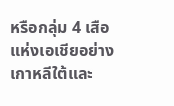หรือกลุ่ม 4 เสือแห่งเอเชียอย่างเกาหลีใต้และ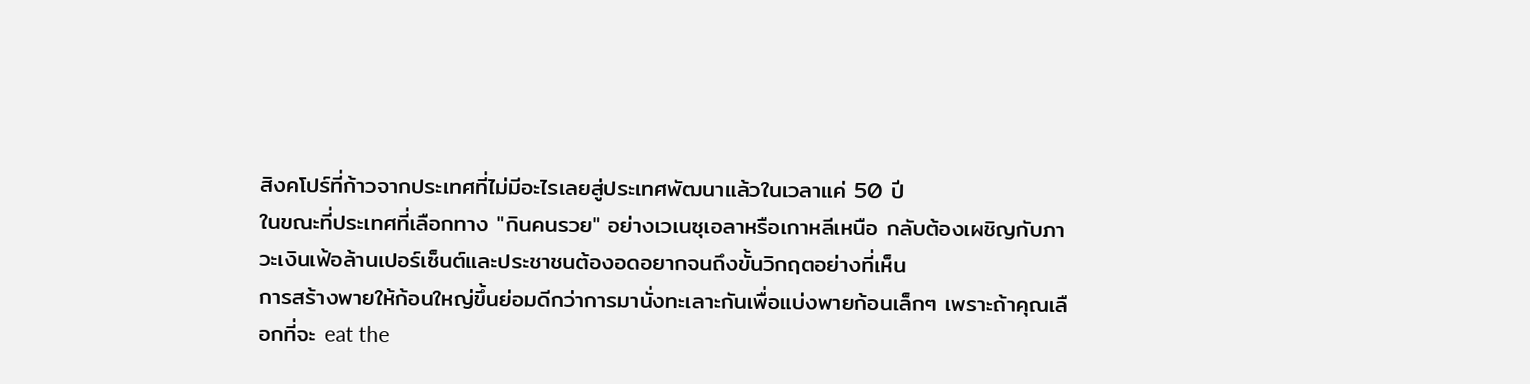สิงคโปร์ที่ก้าวจากประเทศที่ไม่มีอะไรเลยสู่ประเทศพัฒนาแล้วในเวลาแค่ 50 ปี
ในขณะที่ประเทศที่เลือกทาง "กินคนรวย" อย่างเวเนซุเอลาหรือเกาหลีเหนือ กลับต้องเผชิญกับภาวะเงินเฟ้อล้านเปอร์เซ็นต์และประชาชนต้องอดอยากจนถึงขั้นวิกฤตอย่างที่เห็น
การสร้างพายให้ก้อนใหญ่ขึ้นย่อมดีกว่าการมานั่งทะเลาะกันเพื่อแบ่งพายก้อนเล็กๆ เพราะถ้าคุณเลือกที่จะ eat the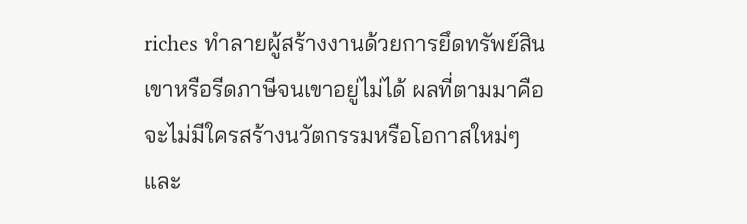riches ทำลายผู้สร้างงานด้วยการยึดทรัพย์สินเขาหรือรีดภาษีจนเขาอยู่ไม่ได้ ผลที่ตามมาคือจะไม่มีใครสร้างนวัตกรรมหรือโอกาสใหม่ๆ และ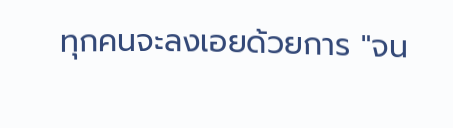ทุกคนจะลงเอยด้วยการ "จน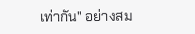เท่ากัน" อย่างสม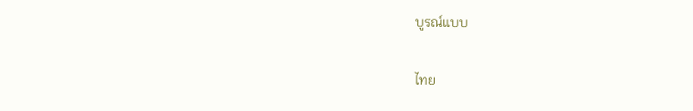บูรณ์แบบ

ไทย